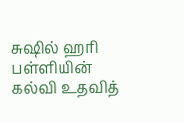சுஷில் ஹரி பள்ளியின் கல்வி உதவித்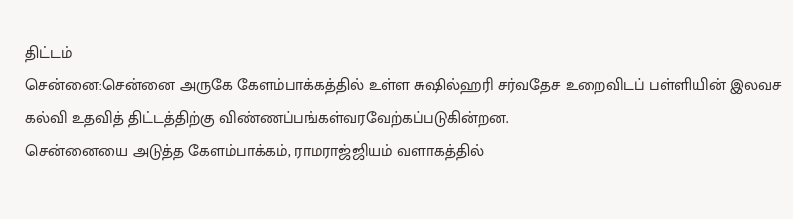திட்டம்
சென்னை:சென்னை அருகே கேளம்பாக்கத்தில் உள்ள சுஷில்ஹரி சர்வதேச உறைவிடப் பள்ளியின் இலவச கல்வி உதவித் திட்டத்திற்கு விண்ணப்பங்கள்வரவேற்கப்படுகின்றன.
சென்னையை அடுத்த கேளம்பாக்கம், ராமராஜ்ஜியம் வளாகத்தில்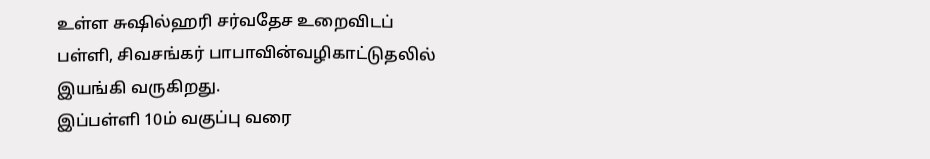உள்ள சுஷில்ஹரி சர்வதேச உறைவிடப் பள்ளி, சிவசங்கர் பாபாவின்வழிகாட்டுதலில் இயங்கி வருகிறது.
இப்பள்ளி 10ம் வகுப்பு வரை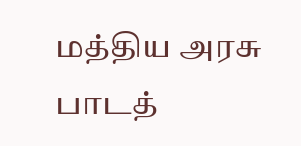மத்திய அரசு பாடத்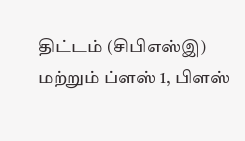திட்டம் (சிபிஎஸ்இ) மற்றும் ப்ளஸ் 1, பிளஸ்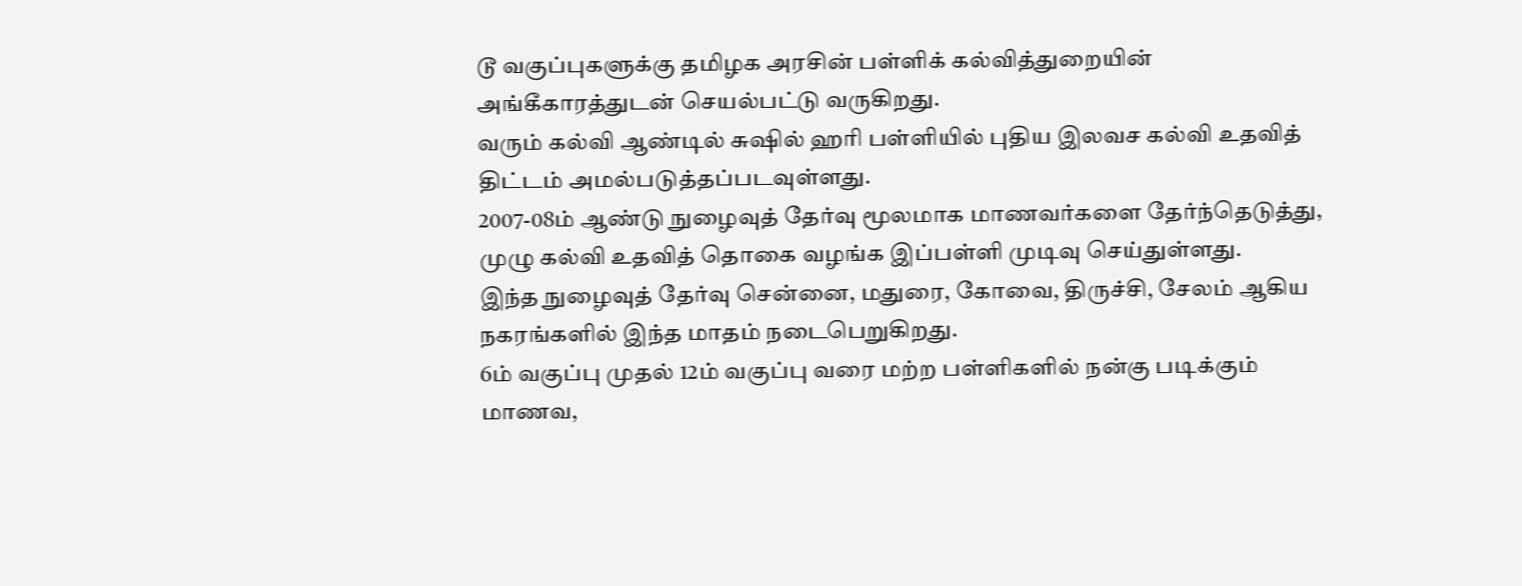டூ வகுப்புகளுக்கு தமிழக அரசின் பள்ளிக் கல்வித்துறையின் அங்கீகாரத்துடன் செயல்பட்டு வருகிறது.
வரும் கல்வி ஆண்டில் சுஷில் ஹரி பள்ளியில் புதிய இலவச கல்வி உதவித் திட்டம் அமல்படுத்தப்படவுள்ளது.
2007-08ம் ஆண்டு நுழைவுத் தேர்வு மூலமாக மாணவர்களை தேர்ந்தெடுத்து, முழு கல்வி உதவித் தொகை வழங்க இப்பள்ளி முடிவு செய்துள்ளது.
இந்த நுழைவுத் தேர்வு சென்னை, மதுரை, கோவை, திருச்சி, சேலம் ஆகிய நகரங்களில் இந்த மாதம் நடைபெறுகிறது.
6ம் வகுப்பு முதல் 12ம் வகுப்பு வரை மற்ற பள்ளிகளில் நன்கு படிக்கும் மாணவ,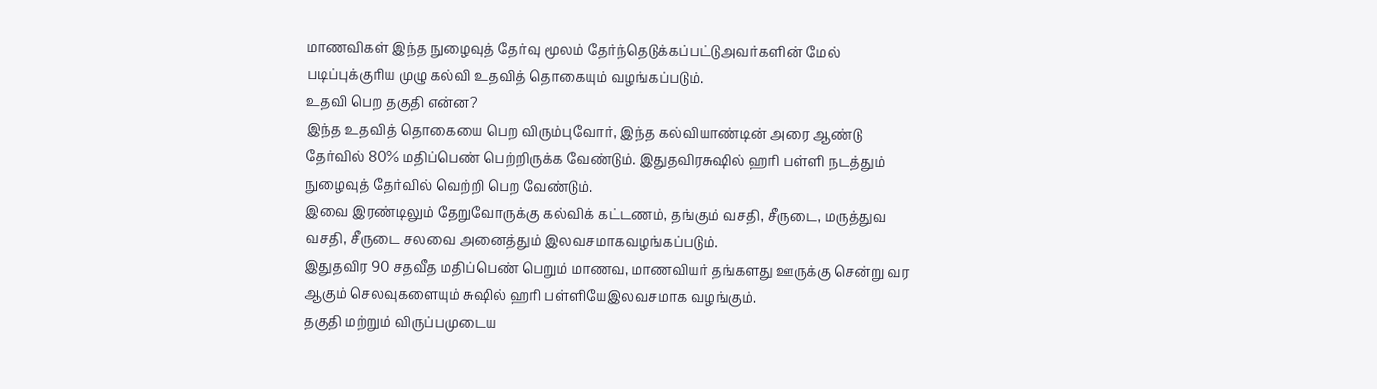மாணவிகள் இந்த நுழைவுத் தேர்வு மூலம் தேர்ந்தெடுக்கப்பட்டுஅவர்களின் மேல் படிப்புக்குரிய முழு கல்வி உதவித் தொகையும் வழங்கப்படும்.
உதவி பெற தகுதி என்ன?
இந்த உதவித் தொகையை பெற விரும்புவோர், இந்த கல்வியாண்டின் அரை ஆண்டு தேர்வில் 80% மதிப்பெண் பெற்றிருக்க வேண்டும். இதுதவிரசுஷில் ஹரி பள்ளி நடத்தும் நுழைவுத் தேர்வில் வெற்றி பெற வேண்டும்.
இவை இரண்டிலும் தேறுவோருக்கு கல்விக் கட்டணம், தங்கும் வசதி, சீருடை, மருத்துவ வசதி, சீருடை சலவை அனைத்தும் இலவசமாகவழங்கப்படும்.
இதுதவிர 90 சதவீத மதிப்பெண் பெறும் மாணவ, மாணவியர் தங்களது ஊருக்கு சென்று வர ஆகும் செலவுகளையும் சுஷில் ஹரி பள்ளியேஇலவசமாக வழங்கும்.
தகுதி மற்றும் விருப்பமுடைய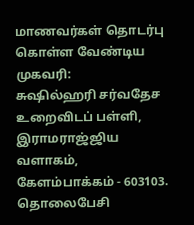மாணவர்கள் தொடர்பு கொள்ள வேண்டிய முகவரி:
சுஷில்ஹரி சர்வதேச உறைவிடப் பள்ளி,
இராமராஜ்ஜிய வளாகம்,
கேளம்பாக்கம் - 603103.
தொலைபேசி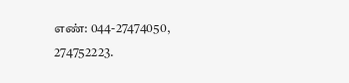எண்: 044-27474050, 274752223.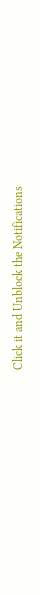Click it and Unblock the Notifications